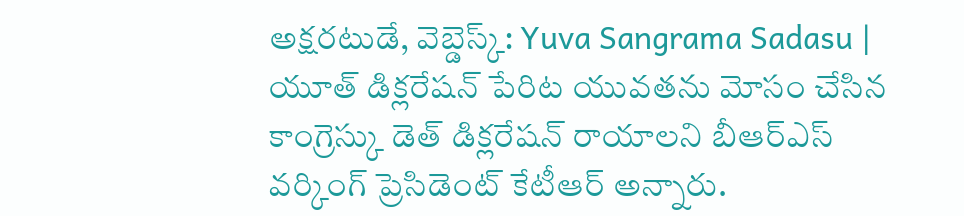అక్షరటుడే, వెబ్డెస్క్: Yuva Sangrama Sadasu | యూత్ డిక్లరేషన్ పేరిట యువతను మోసం చేసిన కాంగ్రెస్కు డెత్ డిక్లరేషన్ రాయాలని బీఆర్ఎస్ వర్కింగ్ ప్రెసిడెంట్ కేటీఆర్ అన్నారు.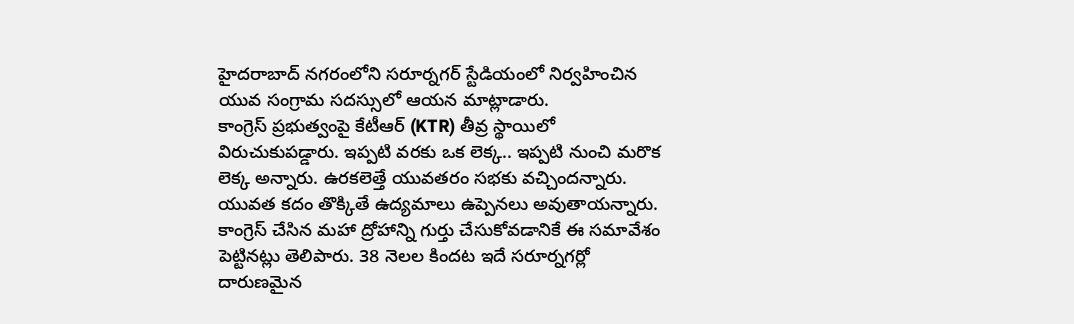హైదరాబాద్ నగరంలోని సరూర్నగర్ స్టేడియంలో నిర్వహించిన యువ సంగ్రామ సదస్సులో ఆయన మాట్లాడారు.
కాంగ్రెస్ ప్రభుత్వంపై కేటీఆర్ (KTR) తీవ్ర స్థాయిలో విరుచుకుపడ్డారు. ఇప్పటి వరకు ఒక లెక్క.. ఇప్పటి నుంచి మరొక లెక్క అన్నారు. ఉరకలెత్తే యువతరం సభకు వచ్చిందన్నారు. యువత కదం తొక్కితే ఉద్యమాలు ఉప్పెనలు అవుతాయన్నారు. కాంగ్రెస్ చేసిన మహా ద్రోహాన్ని గుర్తు చేసుకోవడానికే ఈ సమావేశం పెట్టినట్లు తెలిపారు. 38 నెలల కిందట ఇదే సరూర్నగర్లో దారుణమైన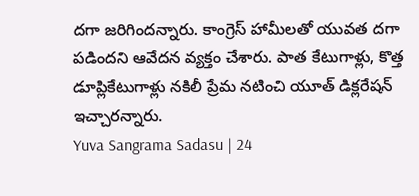దగా జరిగిందన్నారు. కాంగ్రెస్ హామీలతో యువత దగా పడిందని ఆవేదన వ్యక్తం చేశారు. పాత కేటుగాళ్లు, కొత్త డూప్లికేటుగాళ్లు నకిలీ ప్రేమ నటించి యూత్ డిక్లరేషన్ ఇచ్చారన్నారు.
Yuva Sangrama Sadasu | 24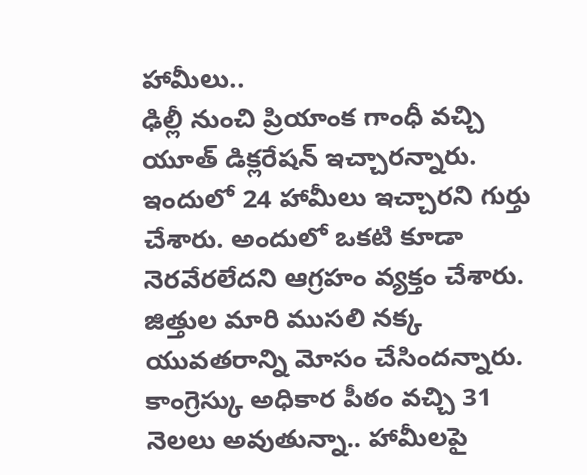హామీలు..
ఢిల్లీ నుంచి ప్రియాంక గాంధీ వచ్చి యూత్ డిక్లరేషన్ ఇచ్చారన్నారు. ఇందులో 24 హామీలు ఇచ్చారని గుర్తు చేశారు. అందులో ఒకటి కూడా నెరవేరలేదని ఆగ్రహం వ్యక్తం చేశారు. జిత్తుల మారి ముసలి నక్క యువతరాన్ని మోసం చేసిందన్నారు. కాంగ్రెస్కు అధికార పీఠం వచ్చి 31 నెలలు అవుతున్నా.. హామీలపై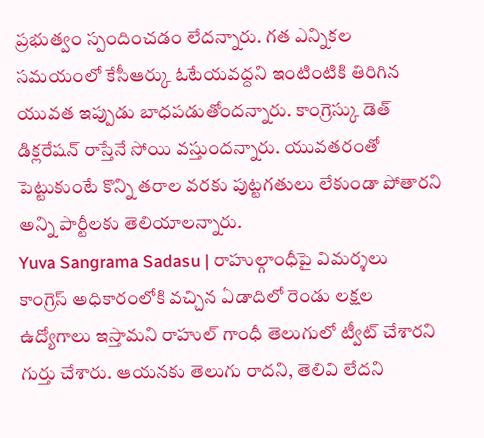ప్రభుత్వం స్పందించడం లేదన్నారు. గత ఎన్నికల సమయంలో కేసీఆర్కు ఓటేయవద్దని ఇంటింటికి తిరిగిన యువత ఇప్పుడు బాధపడుతోందన్నారు. కాంగ్రెస్కు డెత్ డిక్లరేషన్ రాస్తేనే సోయి వస్తుందన్నారు. యువతరంతో పెట్టుకుంటే కొన్ని తరాల వరకు పుట్టగతులు లేకుండా పోతారని అన్ని పార్టీలకు తెలియాలన్నారు.
Yuva Sangrama Sadasu | రాహుల్గాంధీపై విమర్శలు
కాంగ్రెస్ అధికారంలోకి వచ్చిన ఏడాదిలో రెండు లక్షల ఉద్యోగాలు ఇస్తామని రాహుల్ గాంధీ తెలుగులో ట్వీట్ చేశారని గుర్తు చేశారు. ఆయనకు తెలుగు రాదని, తెలివి లేదని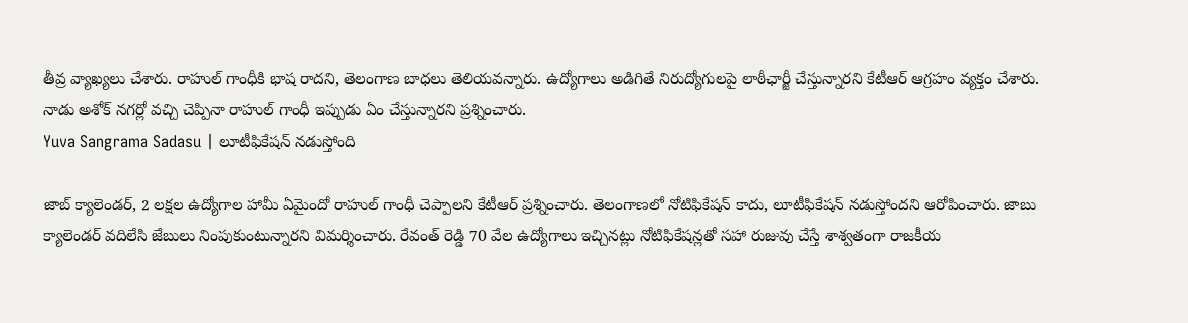తీవ్ర వ్యాఖ్యలు చేశారు. రాహుల్ గాంధీకి భాష రాదని, తెలంగాణ బాధలు తెలియవన్నారు. ఉద్యోగాలు అడిగితే నిరుద్యోగులపై లాఠీఛార్జీ చేస్తున్నారని కేటీఆర్ ఆగ్రహం వ్యక్తం చేశారు. నాడు అశోక్ నగర్లో వచ్చి చెప్పినా రాహుల్ గాంధీ ఇప్పుడు ఏం చేస్తున్నారని ప్రశ్నించారు.
Yuva Sangrama Sadasu | లూటీఫికేషన్ నడుస్తోంది

జాబ్ క్యాలెండర్, 2 లక్షల ఉద్యోగాల హామీ ఏమైందో రాహుల్ గాంధీ చెప్పాలని కేటీఆర్ ప్రశ్నించారు. తెలంగాణలో నోటిఫికేషన్ కాదు, లూటీఫికేషన్ నడుస్తోందని ఆరోపించారు. జాబు క్యాలెండర్ వదిలేసి జేబులు నింపుకుంటున్నారని విమర్శించారు. రేవంత్ రెడ్డి 70 వేల ఉద్యోగాలు ఇచ్చినట్లు నోటిఫికేషన్లతో సహా రుజువు చేస్తే శాశ్వతంగా రాజకీయ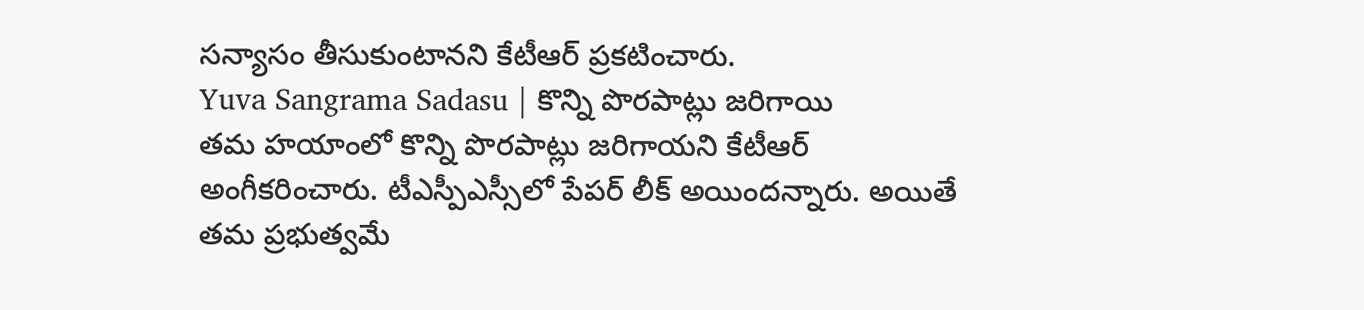సన్యాసం తీసుకుంటానని కేటీఆర్ ప్రకటించారు.
Yuva Sangrama Sadasu | కొన్ని పొరపాట్లు జరిగాయి
తమ హయాంలో కొన్ని పొరపాట్లు జరిగాయని కేటీఆర్ అంగీకరించారు. టీఎస్పీఎస్సీలో పేపర్ లీక్ అయిందన్నారు. అయితే తమ ప్రభుత్వమే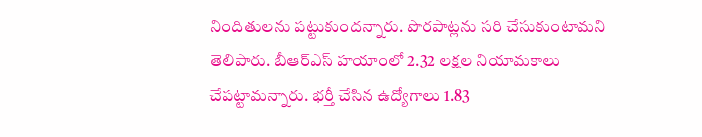నిందితులను పట్టుకుందన్నారు. పొరపాట్లను సరి చేసుకుంటామని తెలిపారు. బీఆర్ఎస్ హయాంలో 2.32 లక్షల నియామకాలు చేపట్టామన్నారు. భర్తీ చేసిన ఉద్యోగాలు 1.83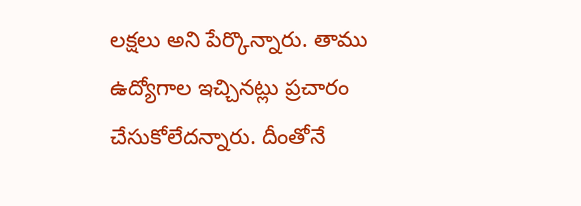లక్షలు అని పేర్కొన్నారు. తాము ఉద్యోగాల ఇచ్చినట్లు ప్రచారం చేసుకోలేదన్నారు. దీంతోనే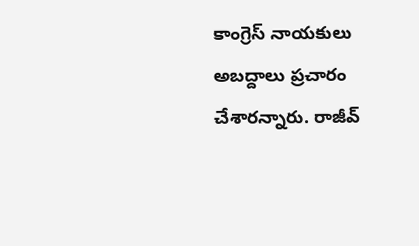కాంగ్రెస్ నాయకులు అబద్దాలు ప్రచారం చేశారన్నారు. రాజీవ్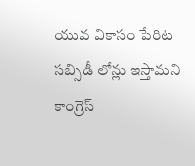యువ వికాసం పేరిట సబ్సిడీ లోన్లు ఇస్తామని కాంగ్రెస్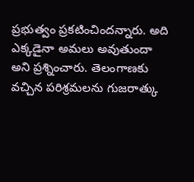ప్రభుత్వం ప్రకటించిందన్నారు. అది ఎక్కడైనా అమలు అవుతుందా అని ప్రశ్నించారు. తెలంగాణకు వచ్చిన పరిశ్రమలను గుజరాత్కు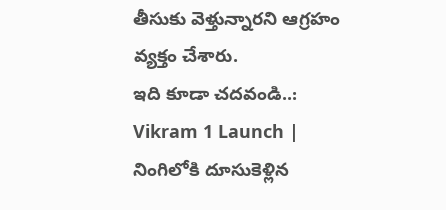తీసుకు వెళ్తున్నారని ఆగ్రహం వ్యక్తం చేశారు.
ఇది కూడా చదవండి..: Vikram 1 Launch | నింగిలోకి దూసుకెళ్లిన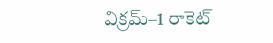విక్రమ్–1 రాకెట్